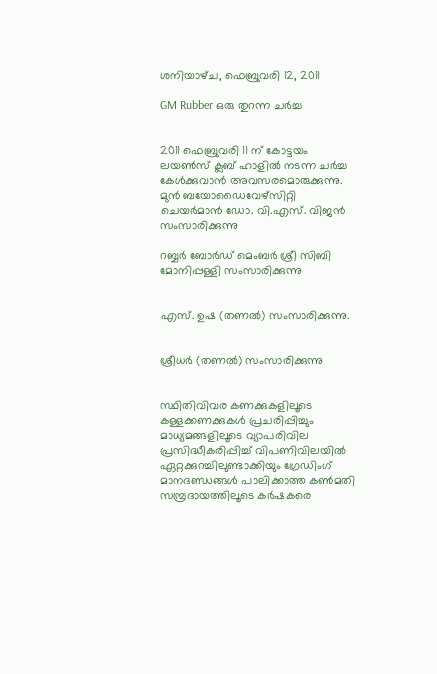ശനിയാഴ്‌ച, ഫെബ്രുവരി 12, 2011

GM Rubber ഒരു തുറന്ന ചര്‍ച്ച


2011 ഫെബ്രുവരി 11 ന് കോട്ടയം ലയണ്‍സ് ക്ലബ് ഹാളില്‍ നടന്ന ചര്‍ച്ച കേള്‍ക്കുവാന്‍ അവസരമൊരുക്കുന്നു.
മുന്‍ ബയോഡൈവേഴ്‌സിറ്റി ചെയര്‍മാന്‍ ഡോ. വി.എസ്. വിജന്‍ സംസാരിക്കുന്നു

റബ്ബര്‍ ബോര്‍ഡ് മെംബര്‍ ശ്രീ സിബി മോനിപ്പള്ളി സംസാരിക്കുന്നു


എസ്. ഉഷ (തണല്‍) സംസാരിക്കുന്നു.


ശ്രീധര്‍ (തണല്‍) സംസാരിക്കുന്നു


സ്ഥിതിവിവര കണക്കുകളിലൂടെ കള്ളക്കണക്കുകള്‍ പ്രചരിപ്പിച്ചും മാധ്യമങ്ങളിലൂടെ വ്യാപരിവില പ്രസിദ്ധീകരിപ്പിച്ച് വിപണിവിലയില്‍ ഏറ്റക്കുറച്ചിലുണ്ടാക്കിയും ഗ്രേഡിംഗ് മാനദണ്ഡങ്ങള്‍ പാലിക്കാത്ത കണ്‍മതി സമ്പ്രദായത്തിലൂടെ കര്‍ഷകരെ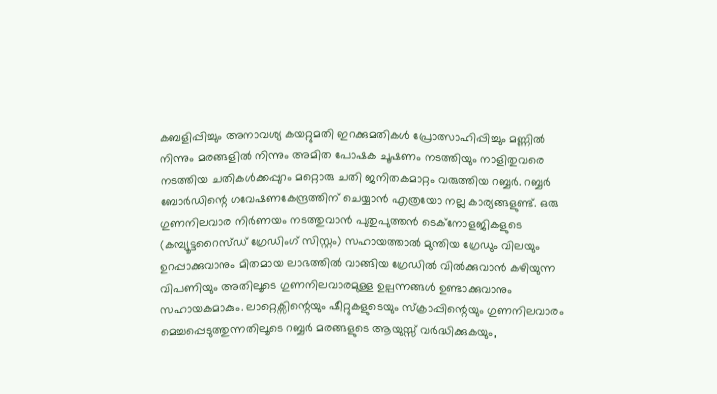കബളിപ്പിച്ചും അനാവശ്യ കയറ്റുമതി ഇറക്കുമതികള്‍ പ്രോത്സാഹിപ്പിച്ചും മണ്ണില്‍ നിന്നും മരങ്ങളില്‍ നിന്നും അമിത പോഷക ചൂഷണം നടത്തിയും നാളിതുവരെ നടത്തിയ ചതികള്‍ക്കപ്പുറം മറ്റൊരു ചതി ജനിതകമാറ്റം വരുത്തിയ റബ്ബര്‍. റബ്ബര്‍ ബോര്‍ഡിന്റെ ഗവേഷണകേന്ദ്രത്തിന് ചെയ്യാന്‍ എത്രയോ നല്ല കാര്യങ്ങളുണ്ട്. ഒരു ഗുണനിലവാര നിര്‍ണയം നടത്തുവാന്‍ പുതുപുത്തന്‍ ടെക്നോളജികളുടെ (കമ്പ്യൂട്ടറൈസ്ഡ് ഗ്രേഡിംഗ് സിസ്റ്റം) സഹായത്താല്‍ മുന്തിയ ഗ്രേഡും വിലയും ഉറപ്പാക്കുവാനും മിതമായ ലാഭത്തില്‍ വാങ്ങിയ ഗ്രേഡില്‍ വില്‍ക്കുവാന്‍ കഴിയുന്ന വിപണിയും അതിലൂടെ ഗുണനിലവാരമുള്ള ഉല്പന്നങ്ങള്‍ ഉണ്ടാക്കുവാനും സഹായകമാകും. ലാറ്റെക്സി‌ന്റെയും ഷീറ്റുകളുടെയും സ്ക്രാപ്പിന്റെയും ഗുണനിലവാരം മെച്ചപ്പെടുത്തുന്നതിലൂടെ റബ്ബര്‍ മരങ്ങളുടെ ആയുസ്സ് വര്‍ദ്ധിക്കുകയും,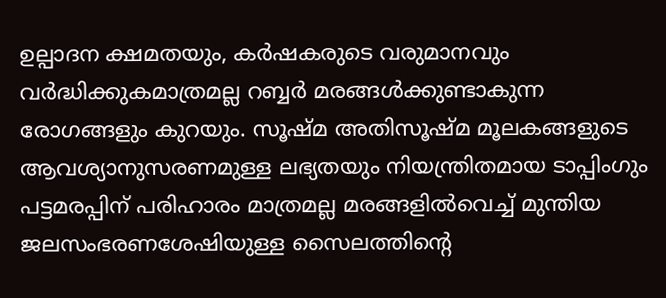ഉല്പാദന ക്ഷമതയും, കര്‍ഷകരുടെ വരുമാനവും വര്‍ദ്ധിക്കുകമാത്രമല്ല റബ്ബര്‍ മരങ്ങള്‍ക്കുണ്ടാകുന്ന രോഗങ്ങളും കുറയും. സൂഷ്മ അതിസൂഷ്മ മൂലകങ്ങളുടെ ആവശ്യാനുസരണമുള്ള ലഭ്യതയും നിയന്ത്രിതമായ ടാപ്പിംഗും പട്ടമരപ്പിന് പരിഹാരം മാത്രമല്ല മരങ്ങളില്‍വെച്ച് മുന്തിയ ജലസംഭരണശേഷിയുള്ള സൈലത്തിന്റെ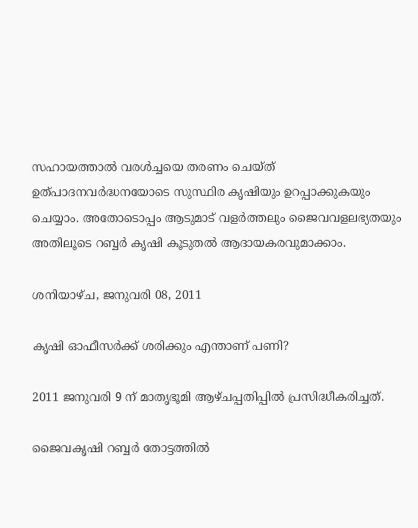സഹായത്താല്‍ വരള്‍ച്ചയെ തരണം ചെയ്ത് ഉത്പാദനവര്‍ദ്ധനയോടെ സുസ്ഥിര കൃഷിയും ഉറപ്പാക്കുകയും ചെയ്യാം. അതോടൊപ്പം ആടുമാട് വളര്‍ത്തലും ജൈവവളലഭ്യതയും അതിലൂടെ റബ്ബര്‍ കൃഷി കൂടുതല്‍ ആദായകരവുമാക്കാം.

ശനിയാഴ്‌ച, ജനുവരി 08, 2011

കൃഷി ഓഫീസര്‍ക്ക് ശരിക്കും എന്താണ് പണി?

2011 ജനുവരി 9 ന് മാതൃഭൂമി ആഴ്ചപ്പതിപ്പില്‍ പ്രസിദ്ധീകരിച്ചത്.

ജൈവകൃഷി റബ്ബര്‍ തോട്ടത്തില്‍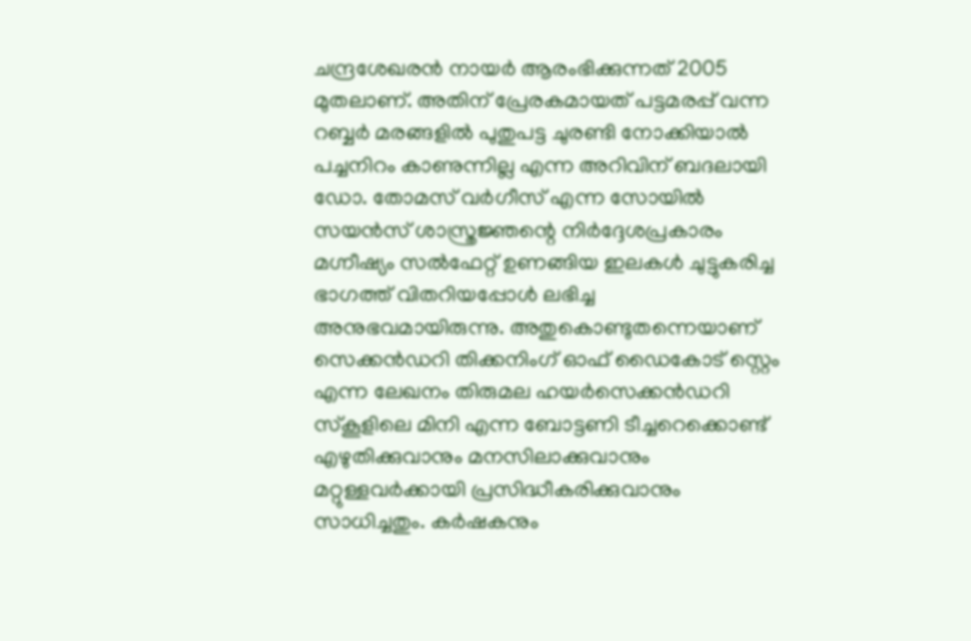ചന്ദ്രശേഖരന്‍ നായര്‍ ആരംഭിക്കുന്നത് 2005 മുതലാണ്. അതിന് പ്രേരകമായത് പട്ടമരപ്പ് വന്ന റബ്ബര്‍ മരങ്ങളില്‍ പുതുപട്ട ചുരണ്ടി നോക്കിയാല്‍ പച്ചനിറം കാണുന്നില്ല എന്ന അറിവിന് ബദലായി ഡോ. തോമസ് വര്‍ഗീസ് എന്ന സോയില്‍ സയന്‍സ് ശാസ്ത്രജ്ഞന്റെ നിര്‍ദ്ദേശപ്രകാരം മഗ്നീഷ്യം സല്‍ഫേറ്റ് ഉണങ്ങിയ ഇലകള്‍ ചുട്ടുകരിച്ച ഭാഗത്ത് വിതറിയപ്പോള്‍ ലഭിച്ച അനുഭവമായിരുന്നു. അതുകൊണ്ടുതന്നെയാണ് സെക്കന്‍ഡറി തിക്കനിംഗ് ഓഫ് ഡൈകോട് സ്റ്റെം എന്ന ലേഖനം തിരുമല ഹയര്‍സെക്കന്‍ഡറി സ്കൂളിലെ മിനി എന്ന ബോട്ടണി ടീച്ചറെക്കൊണ്ട് എഴുതിക്കുവാനും മനസിലാക്കുവാനും മറ്റുള്ളവര്‍ക്കായി പ്രസിദ്ധീകരിക്കുവാനും സാധിച്ചതും. കര്‍ഷകനും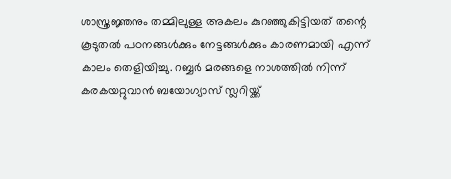ശാസ്ത്രജ്ഞനും തമ്മിലുള്ള അകലം കുറഞ്ഞുകിട്ടിയത് തന്റെ കൂടുതല്‍ പഠനങ്ങള്‍ക്കും നേട്ടങ്ങള്‍ക്കും കാരണമായി എന്ന് കാലം തെളിയിച്ചു. റബ്ബര്‍ മരങ്ങളെ നാശത്തില്‍ നിന്ന് കരകയറ്റുവാന്‍ ബയോഗ്യാസ് സ്ലറിയ്ക്ക്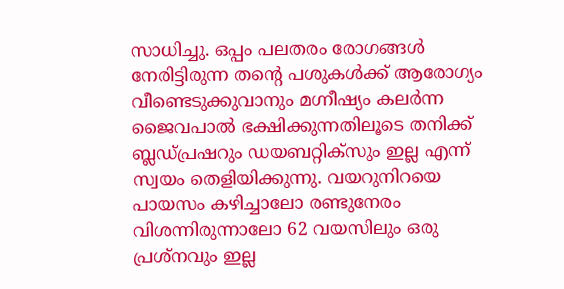സാധിച്ചു. ഒപ്പം പലതരം രോഗങ്ങള്‍ നേരിട്ടിരുന്ന തന്റെ പശുകള്‍ക്ക് ആരോഗ്യം വീണ്ടെടുക്കുവാനും മഗ്നീഷ്യം കലര്‍ന്ന ജൈവപാല്‍ ഭക്ഷിക്കുന്നതിലൂടെ തനിക്ക് ബ്ലഡ്പ്രഷറും ഡയബറ്റിക്സും ഇല്ല എന്ന് സ്വയം തെളിയിക്കുന്നു. വയറുനിറയെ പായസം കഴിച്ചാലോ രണ്ടുനേരം വിശന്നിരുന്നാലോ 62 വയസിലും ഒരു പ്രശ്നവും ഇല്ല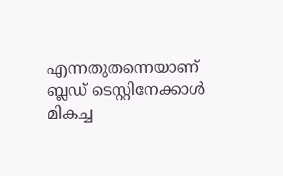എന്നതുതന്നെയാണ് ബ്ലഡ് ടെസ്റ്റിനേക്കാള്‍ മികച്ച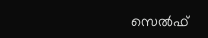സെല്‍ഫ്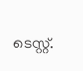ടെസ്റ്റ്.